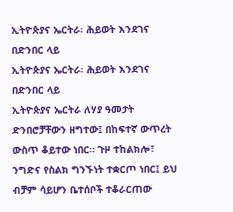ኢትዮጵያና ኤርትራ፡ ሕይወት እንደገና በድንበር ላይ
ኢትዮጵያና ኤርትራ፡ ሕይወት እንደገና በድንበር ላይ
ኢትዮጵያና ኤርትራ ለሃያ ዓመታት ድንበሮቻቸውን ዘግተው፤ በከፍተኛ ውጥረት ውስጥ ቆይተው ነበር። ጉዞ ተከልክሎ፣ ንግድና የስልክ ግንኙነት ተቋርጦ ነበር፤ ይህ ብቻም ሳይሆን ቤተሰቦች ተቆራርጠው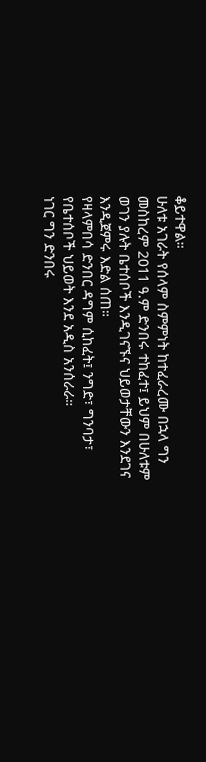ቆይተዋል።
ሁለቱ አገራት የሰላም ስምምነት ከተፈራረሙ በኋላ ግን መስከረም 2011 ዓ.ም ድንበሩ ተከፈተ፤ ይህም በሁለቱም ወገን ያሉት ቤተሰቦች እንዲገናኙና ህይወታቸውን እንደገና እንዲጀምሩ እድል ሰጠ።
የዛላምበሳ ድንበር ዳግም ሲከፈት፤ ንግድ፣ ግንባታ፣ የቤተሰቦች ህይወት እንደ አዲስ አንሰራራ።
ነገር ግን ድንበሩ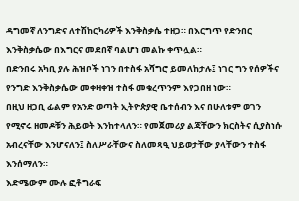ዳግመኛ ለንግድና ለተሽከርካሪዎች እንቅስቃሴ ተዘጋ። በእርግጥ የድንበር እንቅስቃሴው በእግርና መደበኛ ባልሆነ መልኩ ቀጥሏል።
በድንበሩ አካቢ ያሉ ሕዝቦች ነገን በተስፋ አሻግሮ ይመለከታሉ፤ ነገር ግን የሰዎችና የንግድ እንቅስቃሴው መቀዛቀዝ ተስፋ መቁረጥንም እየጋበዘ ነው።
በዚህ ዘጋቢ ፊልም የአንድ ወጣት ኢትዮጵያዊ ቤተሰብን እና በሁለቱም ወገን የሚኖሩ ዘመዶቹን ሕይወት እንከተላለን። የመጀመሪያ ልጃቸውን ክርስትና ሲያስነሱ አብረናቸው እንሆናለን፤ ስለሥራቸውና ስለመጻዒ ህይወታቸው ያላቸውን ተስፋ እንሰማለን።
እድሜውም ሙሉ ፎቶግራፍ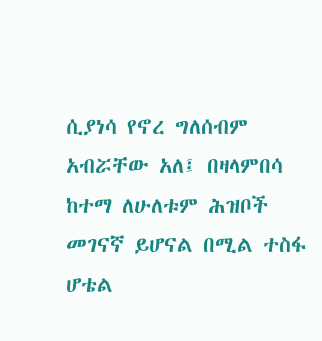ሲያነሳ የኖረ ግለሰብም አብሯቸው አለ፤ በዛላምበሳ ከተማ ለሁለቱም ሕዝቦች መገናኛ ይሆናል በሚል ተስፋ ሆቴል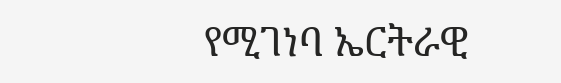የሚገነባ ኤርትራዊ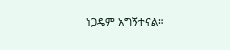ነጋዴም አግኝተናል።